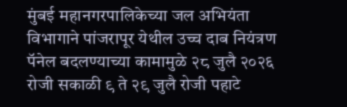मुंबई महानगरपालिकेच्या जल अभियंता विभागाने पांजरापूर येथील उच्च दाब नियंत्रण पॅनेल बदलण्याच्या कामामुळे २८ जुलै २०२६ रोजी सकाळी ९ ते २९ जुलै रोजी पहाटे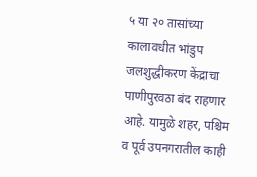५ या २० तासांच्या कालावधीत भांडुप जलशुद्धीकरण केंद्राचा पाणीपुरवठा बंद राहणार आहे. यामुळे शहर, पश्चिम व पूर्व उपनगरातील काही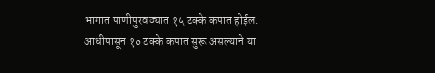भागात पाणीपुरवठ्यात १५ टक्के कपात होईल. आधीपासून १० टक्के कपात सुरू असल्याने या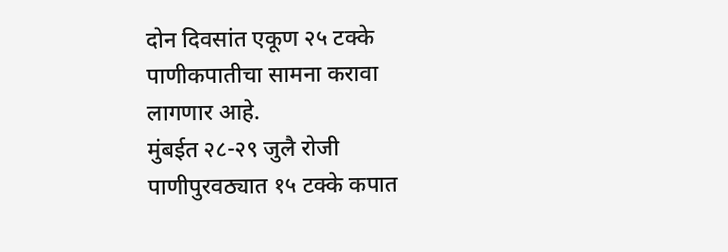दोन दिवसांत एकूण २५ टक्के पाणीकपातीचा सामना करावा लागणार आहे.
मुंबईत २८-२९ जुलै रोजी पाणीपुरवठ्यात १५ टक्के कपात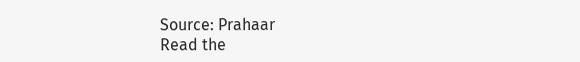Source: Prahaar
Read the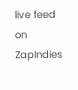live feed on ZapIndies